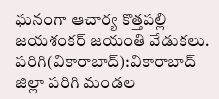ఘనంగా ఆచార్య కొత్తపల్లి జయశంకర్ జయంతి వేడుకలు.
పరిగి(వికారాబాద్):వికారాబాద్ జిల్లా పరిగి మండల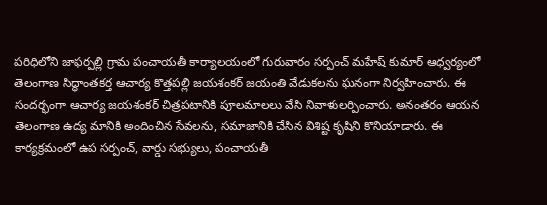పరిధిలోని జాఫర్పల్లి గ్రామ పంచాయతీ కార్యాలయంలో గురువారం సర్పంచ్ మహేష్ కుమార్ ఆధ్వర్యంలో తెలంగాణ సిద్ధాంతకర్త ఆచార్య కొత్తపల్లి జయశంకర్ జయంతి వేడుకలను ఘనంగా నిర్వహించారు. ఈ సందర్భంగా ఆచార్య జయశంకర్ చిత్రపటానికి పూలమాలలు వేసి నివాళులర్పించారు. అనంతరం ఆయన తెలంగాణ ఉద్య మానికి అందించిన సేవలను, సమాజానికి చేసిన విశిష్ట కృషిని కొనియాడారు. ఈ కార్యక్రమంలో ఉప సర్పంచ్, వార్డు సభ్యులు, పంచాయతీ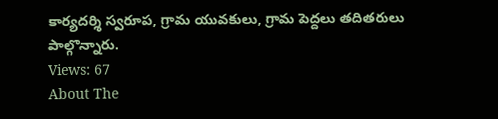కార్యదర్శి స్వరూప, గ్రామ యువకులు, గ్రామ పెద్దలు తదితరులు పాల్గొన్నారు.
Views: 67
About The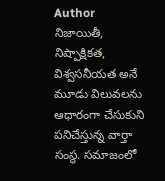Author
నిజాయితీ, నిష్పాక్షికత, విశ్వసనీయత అనే మూడు విలువలను ఆధారంగా చేసుకుని పనిచేస్తున్న వార్తా సంస్థ. సమాజంలో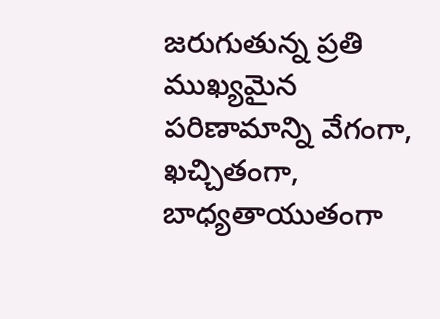జరుగుతున్న ప్రతి ముఖ్యమైన పరిణామాన్ని వేగంగా, ఖచ్చితంగా, బాధ్యతాయుతంగా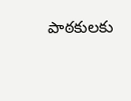పాఠకులకు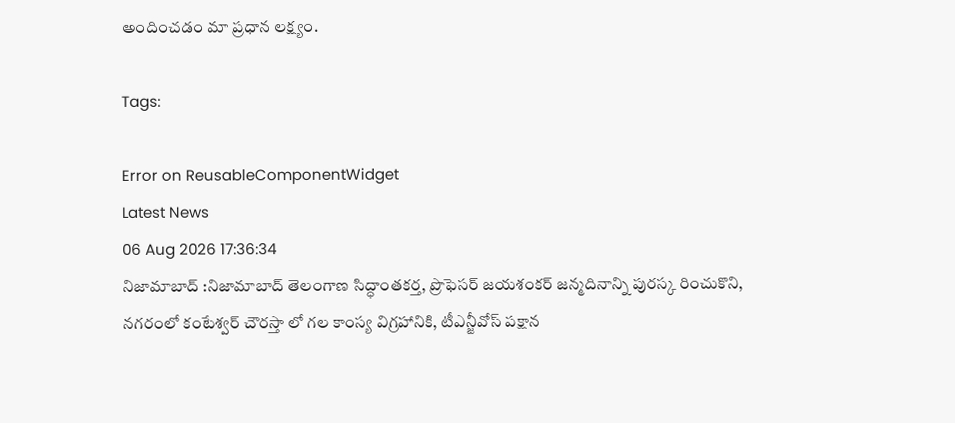అందించడం మా ప్రధాన లక్ష్యం.

Tags:

Error on ReusableComponentWidget
Latest News
06 Aug 2026 17:36:34
నిజామాబాద్ :నిజామాబాద్ తెలంగాణ సిద్ధాంతకర్త, ప్రొఫెసర్ జయశంకర్ జన్మదినాన్ని పురస్క రించుకొని, నగరంలో కంటేశ్వర్ చౌరస్తా లో గల కాంస్య విగ్రహానికి, టీఎన్జీవోస్ పక్షాన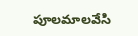పూలమాలవేసి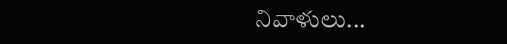నివాళులు...